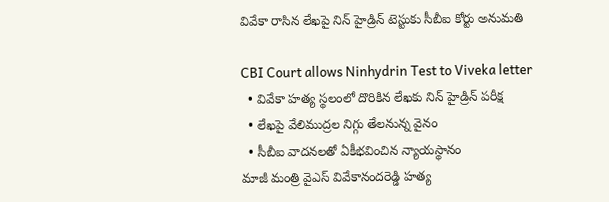వివేకా రాసిన లేఖపై నిన్ హైడ్రిన్ టెస్టుకు సీబీఐ కోర్టు అనుమతి

CBI Court allows Ninhydrin Test to Viveka letter
  • వివేకా హత్య స్థలంలో దొరికిన లేఖకు నిన్ హైడ్రిన్ పరీక్ష
  • లేఖపై వేలిముద్రల నిగ్గు తేలనున్న వైనం
  • సీబీఐ వాదనలతో ఏకీభవించిన న్యాయస్థానం
మాజీ మంత్రి వైఎస్ వివేకానందరెడ్డి హత్య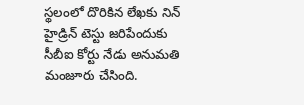స్థలంలో దొరికిన లేఖకు నిన్ హైడ్రిన్ టెస్టు జరిపేందుకు సీబీఐ కోర్టు నేడు అనుమతి మంజూరు చేసింది.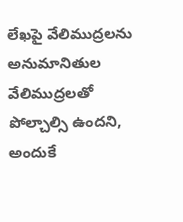లేఖపై వేలిముద్రలను అనుమానితుల వేలిముద్రలతో పోల్చాల్సి ఉందని, అందుకే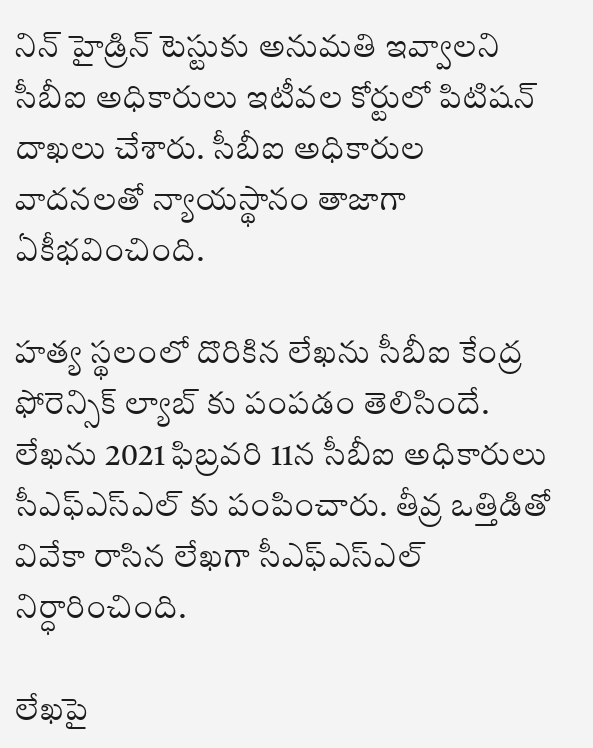నిన్ హైడ్రిన్ టెస్టుకు అనుమతి ఇవ్వాలని సీబీఐ అధికారులు ఇటీవల కోర్టులో పిటిషన్ దాఖలు చేశారు. సీబీఐ అధికారుల వాదనలతో న్యాయస్థానం తాజాగా ఏకీభవించింది.

హత్య స్థలంలో దొరికిన లేఖను సీబీఐ కేంద్ర ఫోరెన్సిక్ ల్యాబ్ కు పంపడం తెలిసిందే. లేఖను 2021 ఫిబ్రవరి 11న సీబీఐ అధికారులు సీఎఫ్ఎస్ఎల్ కు పంపించారు. తీవ్ర ఒత్తిడితో వివేకా రాసిన లేఖగా సీఎఫ్ఎస్ఎల్ నిర్ధారించింది.

లేఖపై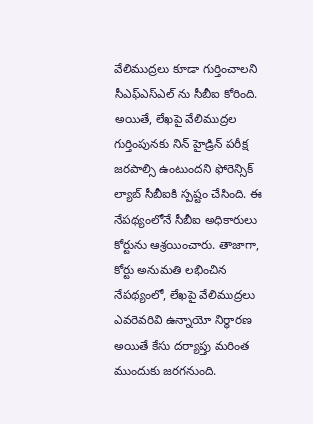వేలిముద్రలు కూడా గుర్తించాలని సీఎఫ్ఎస్ఎల్ ను సీబీఐ కోరింది. అయితే, లేఖపై వేలిముద్రల గుర్తింపునకు నిన్ హైడ్రిన్ పరీక్ష జరపాల్సి ఉంటుందని ఫోరెన్సిక్ ల్యాబ్ సీబీఐకి స్పష్టం చేసింది. ఈ నేపథ్యంలోనే సీబీఐ అధికారులు కోర్టును ఆశ్రయించారు. తాజాగా, కోర్టు అనుమతి లభించిన నేపథ్యంలో, లేఖపై వేలిముద్రలు ఎవరెవరివి ఉన్నాయో నిర్ధారణ అయితే కేసు దర్యాప్తు మరింత ముందుకు జరగనుంది.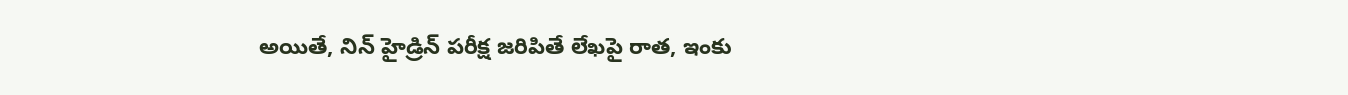అయితే, నిన్ హైడ్రిన్ పరీక్ష జరిపితే లేఖపై రాత, ఇంకు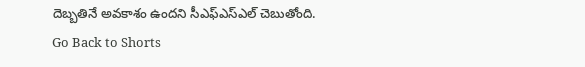దెబ్బతినే అవకాశం ఉందని సీఎఫ్ఎస్ఎల్ చెబుతోంది.
Go Back to Shorts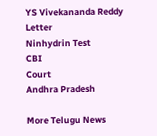YS Vivekananda Reddy
Letter
Ninhydrin Test
CBI
Court
Andhra Pradesh

More Telugu News